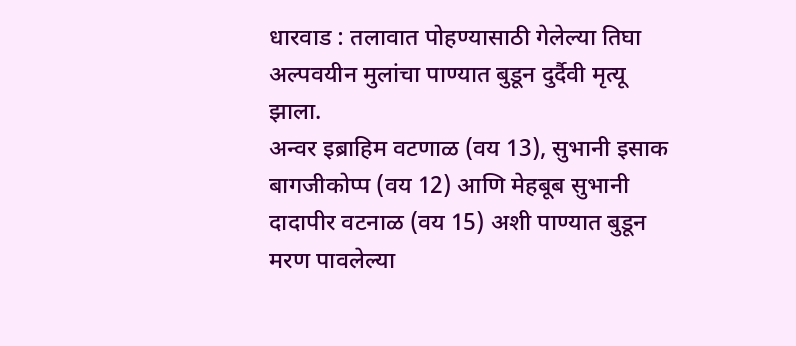धारवाड : तलावात पोहण्यासाठी गेलेल्या तिघा अल्पवयीन मुलांचा पाण्यात बुडून दुर्दैवी मृत्यू झाला.
अन्वर इब्राहिम वटणाळ (वय 13), सुभानी इसाक बागजीकोप्प (वय 12) आणि मेहबूब सुभानी दादापीर वटनाळ (वय 15) अशी पाण्यात बुडून मरण पावलेल्या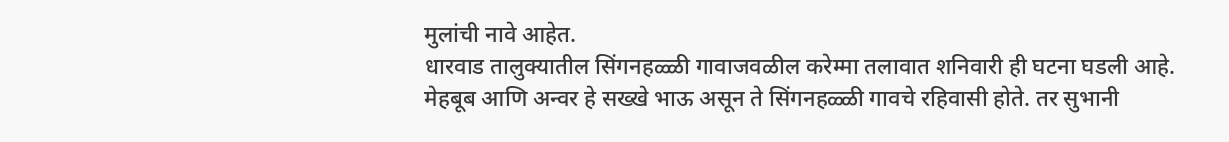मुलांची नावे आहेत.
धारवाड तालुक्यातील सिंगनहळ्ळी गावाजवळील करेम्मा तलावात शनिवारी ही घटना घडली आहे.
मेहबूब आणि अन्वर हे सख्खे भाऊ असून ते सिंगनहळ्ळी गावचे रहिवासी होते. तर सुभानी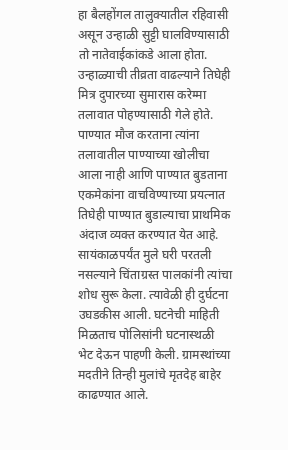हा बैलहोंगल तालुक्यातील रहिवासी असून उन्हाळी सुट्टी घालविण्यासाठी तो नातेवाईकांकडे आला होता.
उन्हाळ्याची तीव्रता वाढल्याने तिघेही मित्र दुपारच्या सुमारास करेम्मा तलावात पोहण्यासाठी गेले होते. पाण्यात मौज करताना त्यांना तलावातील पाण्याच्या खोलीचा आला नाही आणि पाण्यात बुडताना एकमेकांना वाचविण्याच्या प्रयत्नात तिघेही पाण्यात बुडाल्याचा प्राथमिक अंदाज व्यक्त करण्यात येत आहे.
सायंकाळपर्यंत मुले घरी परतली नसल्याने चिंताग्रस्त पालकांनी त्यांचा शोध सुरू केला. त्यावेळी ही दुर्घटना उघडकीस आली. घटनेची माहिती मिळताच पोलिसांनी घटनास्थळी भेट देऊन पाहणी केली. ग्रामस्थांच्या मदतीने तिन्ही मुलांचे मृतदेह बाहेर काढण्यात आले.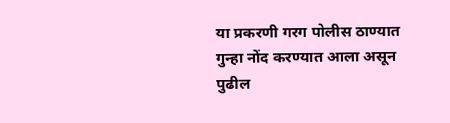या प्रकरणी गरग पोलीस ठाण्यात गुन्हा नोंद करण्यात आला असून पुढील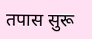तपास सुरू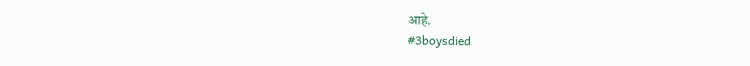आहे.
#3boysdied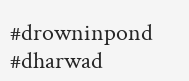#drowninpond
#dharwad